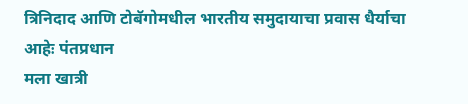त्रिनिदाद आणि टोबॅगोमधील भारतीय समुदायाचा प्रवास धैर्याचा आहेः पंतप्रधान
मला खात्री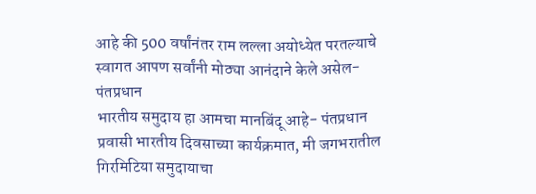आहे की 500 वर्षांनंतर राम लल्ला अयोध्येत परतल्याचे स्वागत आपण सर्वांनी मोठ्या आनंदाने केले असेल- पंतप्रधान
भारतीय समुदाय हा आमचा मानबिंदू आहे- पंतप्रधान
प्रवासी भारतीय दिवसाच्या कार्यक्रमात, मी जगभरातील गिरमिटिया समुदायाचा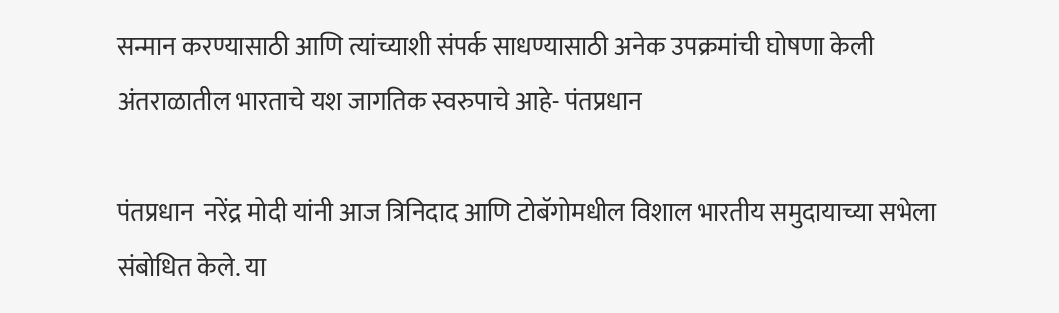सन्मान करण्यासाठी आणि त्यांच्याशी संपर्क साधण्यासाठी अनेक उपक्रमांची घोषणा केली
अंतराळातील भारताचे यश जागतिक स्वरुपाचे आहे- पंतप्रधान

पंतप्रधान  नरेंद्र मोदी यांनी आज त्रिनिदाद आणि टोबॅगोमधील विशाल भारतीय समुदायाच्या सभेला संबोधित केले. या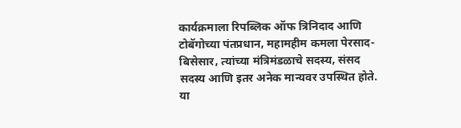कार्यक्रमाला रिपब्लिक ऑफ त्रिनिदाद आणि टोबॅगोच्या पंतप्रधान, महामहीम कमला पेरसाद-बिसेसार, त्यांच्या मंत्रिमंडळाचे सदस्य, संसद सदस्य आणि इतर अनेक मान्यवर उपस्थित होते. या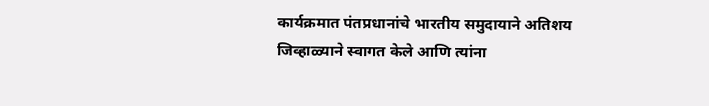कार्यक्रमात पंतप्रधानांचे भारतीय समुदायाने अतिशय जिव्हाळ्याने स्वागत केले आणि त्यांना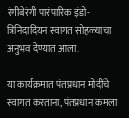रंगीबेरंगी पारंपारिक इंडो-त्रिनिदादियन स्वागत सोहळ्याचा अनुभव देण्यात आला.

या कार्यक्रमात पंतप्रधान मोदींचे स्वागत करताना, पंतप्रधान कमला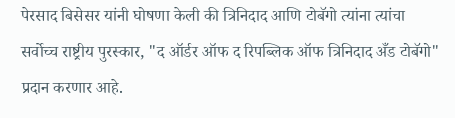पेरसाद बिसेसर यांनी घोषणा केली की त्रिनिदाद आणि टोबॅगो त्यांना त्यांचा सर्वोच्च राष्ट्रीय पुरस्कार, "द ऑर्डर ऑफ द रिपब्लिक ऑफ त्रिनिदाद अँड टोबॅगो" प्रदान करणार आहे.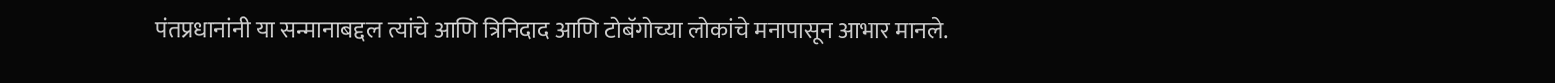पंतप्रधानांनी या सन्मानाबद्दल त्यांचे आणि त्रिनिदाद आणि टोबॅगोच्या लोकांचे मनापासून आभार मानले.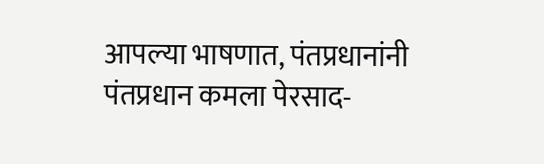आपल्या भाषणात, पंतप्रधानांनी पंतप्रधान कमला पेरसाद-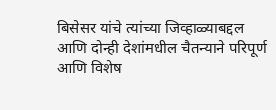बिसेसर यांचे त्यांच्या जिव्हाळ्याबद्दल आणि दोन्ही देशांमधील चैतन्याने परिपूर्ण आणि विशेष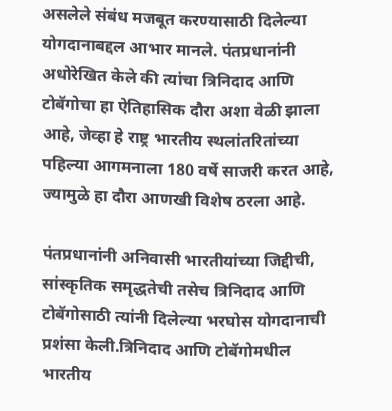असलेले संबंध मजबूत करण्यासाठी दिलेल्या योगदानाबद्दल आभार मानले. पंतप्रधानांनी अधोरेखित केले की त्यांचा त्रिनिदाद आणि टोबॅगोचा हा ऐतिहासिक दौरा अशा वेळी झाला आहे, जेव्हा हे राष्ट्र भारतीय स्थलांतरितांच्या पहिल्या आगमनाला 180 वर्षे साजरी करत आहे, ज्यामुळे हा दौरा आणखी विशेष ठरला आहे.

पंतप्रधानांनी अनिवासी भारतीयांच्या जिद्दीची, सांस्कृतिक समृद्धतेची तसेच त्रिनिदाद आणि टोबॅगोसाठी त्यांनी दिलेल्या भरघोस योगदानाची प्रशंसा केली.त्रिनिदाद आणि टोबॅगोमधील भारतीय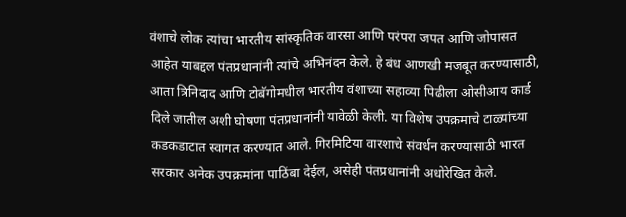वंशाचे लोक त्यांचा भारतीय सांस्कृतिक वारसा आणि परंपरा जपत आणि जोपासत आहेत याबद्दल पंतप्रधानांनी त्यांचे अभिनंदन केले. हे बंध आणखी मजबूत करण्यासाठी, आता त्रिनिदाद आणि टोबॅगोमधील भारतीय वंशाच्या सहाव्या पिढीला ओसीआय कार्ड दिले जातील अशी घोषणा पंतप्रधानांनी यावेळी केली. या विशेष उपक्रमाचे टाळ्यांच्या कडकडाटात स्वागत करण्यात आले. गिरमिटिया वारशाचे संवर्धन करण्यासाठी भारत सरकार अनेक उपक्रमांना पाठिंबा देईल, असेही पंतप्रधानांनी अधोरेखित केले.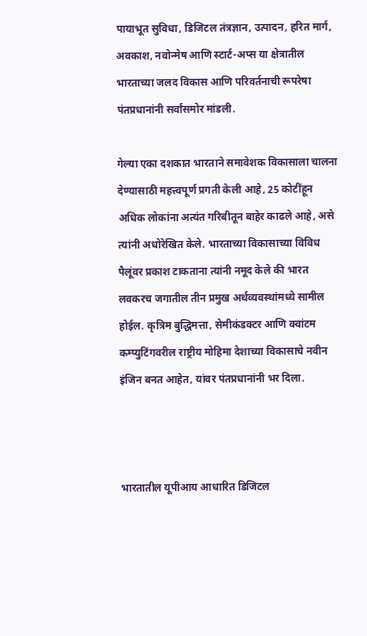पायाभूत सुविधा, डिजिटल तंत्रज्ञान, उत्पादन, हरित मार्ग, अवकाश, नवोन्मेष आणि स्टार्ट-अप्स या क्षेत्रातील भारताच्या जलद विकास आणि परिवर्तनाची रूपरेषा पंतप्रधानांनी सर्वांसमोर मांडली.

गेल्या एका दशकात भारताने समावेशक विकासाला चालना देण्यासाठी महत्त्वपूर्ण प्रगती केली आहे, 25 कोटींहून अधिक लोकांना अत्यंत गरिबीतून बाहेर काढले आहे, असे  त्यांनी अधोरेखित केले. भारताच्या विकासाच्या विविध पैलूंवर प्रकाश टाकताना त्यांनी नमूद केले की भारत लवकरच जगातील तीन प्रमुख अर्थव्यवस्थांमध्ये सामील होईल. कृत्रिम बुद्धिमत्ता, सेमीकंडक्टर आणि क्वांटम कम्प्युटिंगवरील राष्ट्रीय मोहिमा देशाच्या विकासाचे नवीन इंजिन बनत आहेत, यांवर पंतप्रधानांनी भर दिला.



भारतातील यूपीआय आधारित डिजिटल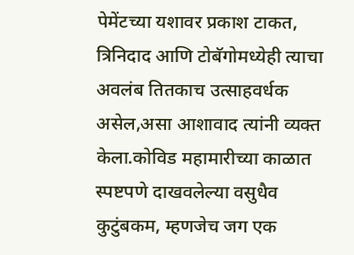पेमेंटच्या यशावर प्रकाश टाकत, त्रिनिदाद आणि टोबॅगोमध्येही त्याचा अवलंब तितकाच उत्साहवर्धक असेल,असा आशावाद त्यांनी व्यक्त केला.कोविड महामारीच्या काळात स्पष्टपणे दाखवलेल्या वसुधैव कुटुंबकम, म्हणजेच जग एक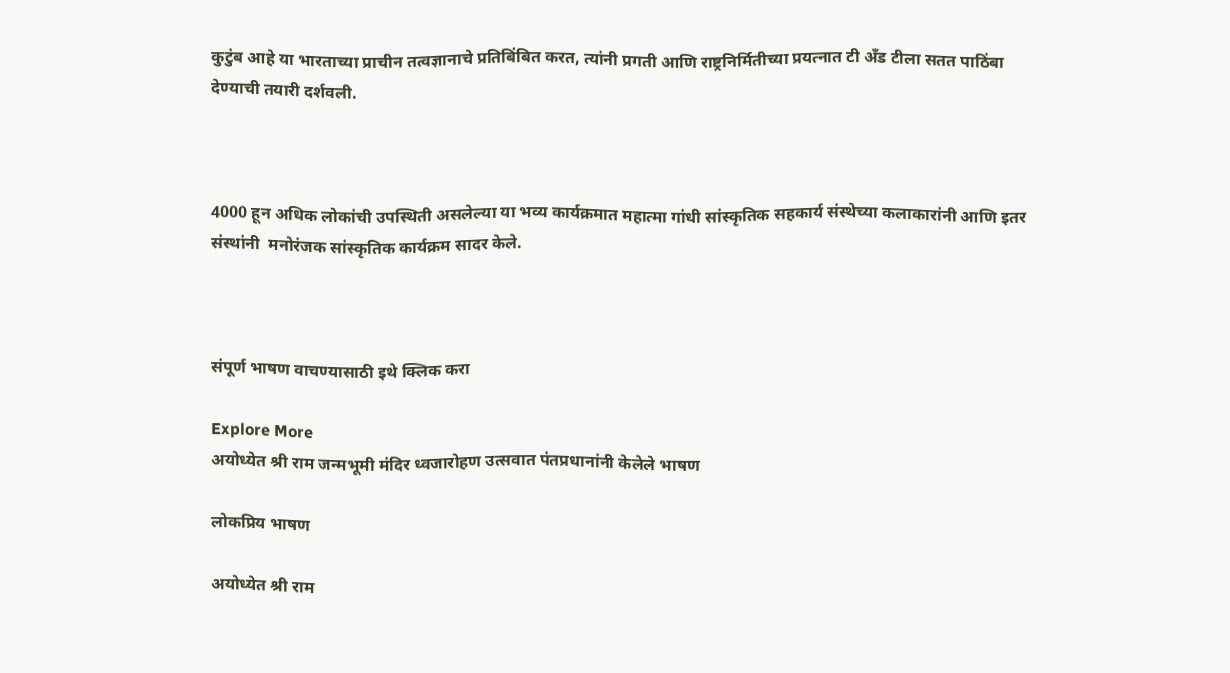कुटुंब आहे या भारताच्या प्राचीन तत्वज्ञानाचे प्रतिबिंबित करत, त्यांनी प्रगती आणि राष्ट्रनिर्मितीच्या प्रयत्नात टी अँड टीला सतत पाठिंबा देण्याची तयारी दर्शवली.



4000 हून अधिक लोकांची उपस्थिती असलेल्या या भव्य कार्यक्रमात महात्मा गांधी सांस्कृतिक सहकार्य संस्थेच्या कलाकारांनी आणि इतर संस्थांनी  मनोरंजक सांस्कृतिक कार्यक्रम सादर केले.



संपूर्ण भाषण वाचण्यासाठी इथे क्लिक करा

Explore More
अयोध्येत श्री राम जन्मभूमी मंदिर ध्वजारोहण उत्सवात पंतप्रधानांनी केलेले भाषण

लोकप्रिय भाषण

अयोध्येत श्री राम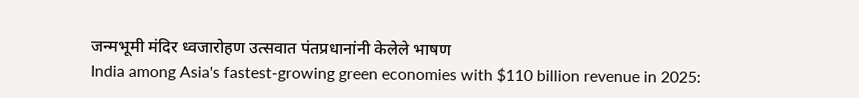जन्मभूमी मंदिर ध्वजारोहण उत्सवात पंतप्रधानांनी केलेले भाषण
India among Asia's fastest-growing green economies with $110 billion revenue in 2025: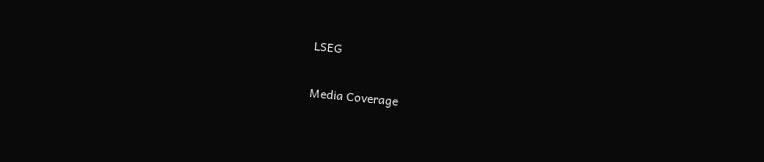LSEG

Media Coverage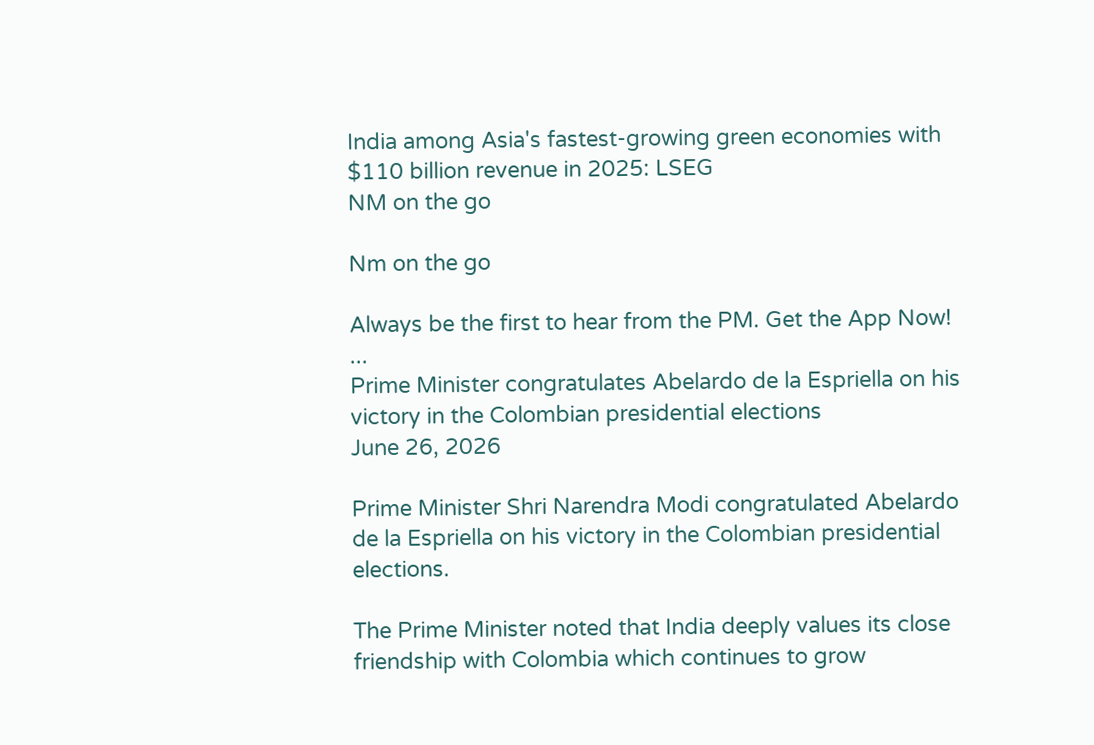India among Asia's fastest-growing green economies with $110 billion revenue in 2025: LSEG
NM on the go

Nm on the go

Always be the first to hear from the PM. Get the App Now!
...
Prime Minister congratulates Abelardo de la Espriella on his victory in the Colombian presidential elections
June 26, 2026

Prime Minister Shri Narendra Modi congratulated Abelardo de la Espriella on his victory in the Colombian presidential elections.

The Prime Minister noted that India deeply values its close friendship with Colombia which continues to grow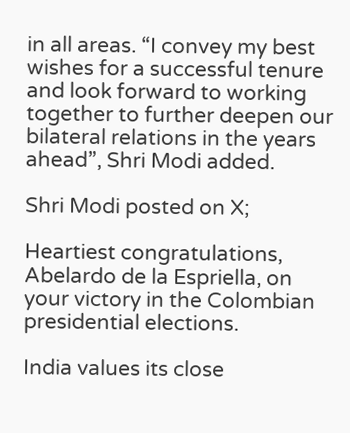in all areas. “I convey my best wishes for a successful tenure and look forward to working together to further deepen our bilateral relations in the years ahead”, Shri Modi added.

Shri Modi posted on X;

Heartiest congratulations, Abelardo de la Espriella, on your victory in the Colombian presidential elections.

India values its close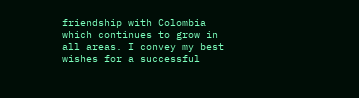friendship with Colombia which continues to grow in all areas. I convey my best wishes for a successful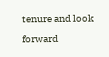tenure and look forward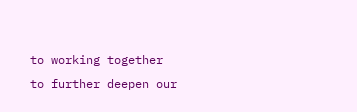to working together to further deepen our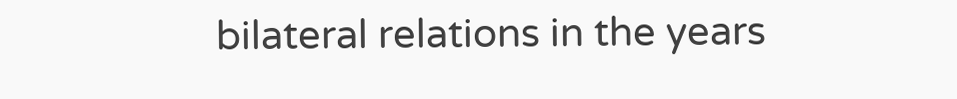bilateral relations in the years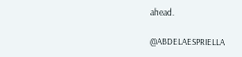ahead.

@ABDELAESPRIELLA